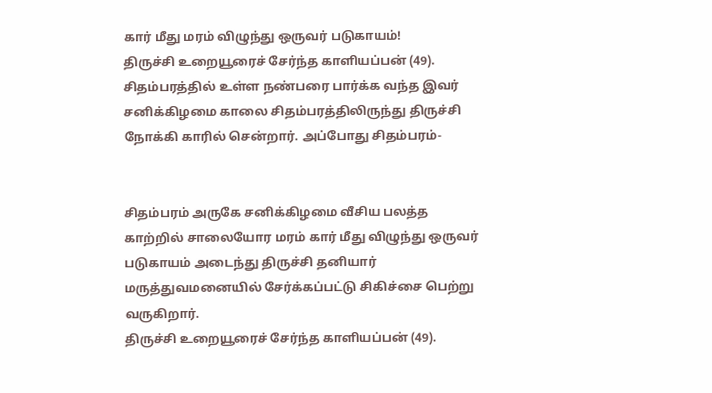கார் மீது மரம் விழுந்து ஒருவர் படுகாயம்!
திருச்சி உறையூரைச் சேர்ந்த காளியப்பன் (49). சிதம்பரத்தில் உள்ள நண்பரை பார்க்க வந்த இவர் சனிக்கிழமை காலை சிதம்பரத்திலிருந்து திருச்சி நோக்கி காரில் சென்றார். அப்போது சிதம்பரம்-


சிதம்பரம் அருகே சனிக்கிழமை வீசிய பலத்த காற்றில் சாலையோர மரம் கார் மீது விழுந்து ஒருவர் படுகாயம் அடைந்து திருச்சி தனியார் மருத்துவமனையில் சேர்க்கப்பட்டு சிகிச்சை பெற்று வருகிறார்.
திருச்சி உறையூரைச் சேர்ந்த காளியப்பன் (49).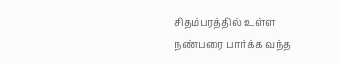சிதம்பரத்தில் உள்ள நண்பரை பார்க்க வந்த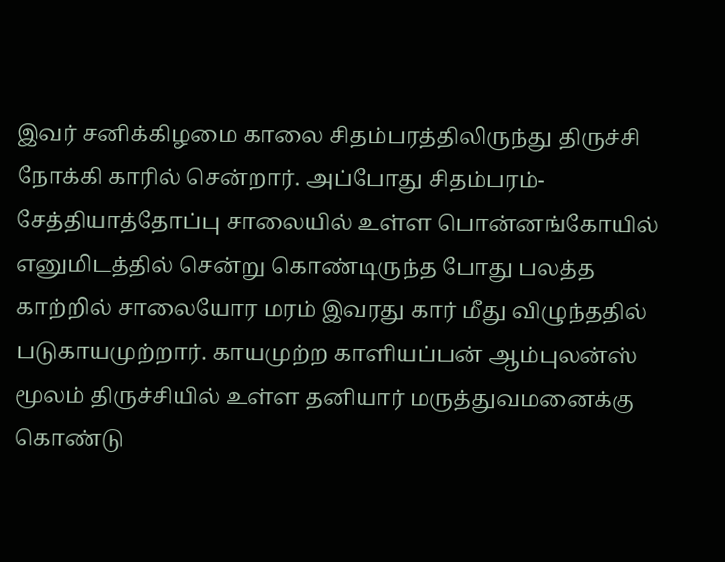இவர் சனிக்கிழமை காலை சிதம்பரத்திலிருந்து திருச்சி நோக்கி காரில் சென்றார். அப்போது சிதம்பரம்-சேத்தியாத்தோப்பு சாலையில் உள்ள பொன்னங்கோயில் எனுமிடத்தில் சென்று கொண்டிருந்த போது பலத்த காற்றில் சாலையோர மரம் இவரது கார் மீது விழுந்ததில் படுகாயமுற்றார். காயமுற்ற காளியப்பன் ஆம்புலன்ஸ் மூலம் திருச்சியில் உள்ள தனியார் மருத்துவமனைக்கு கொண்டு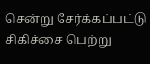சென்று சேர்க்கப்பட்டு சிகிச்சை பெற்று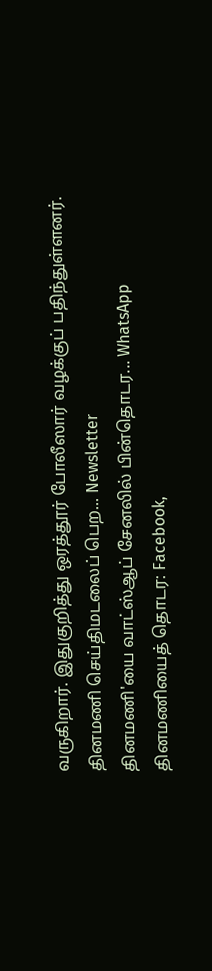வருகிறார். இதுகுறித்து ஒரத்தூர் போலீஸார் வழக்குப் பதிந்துள்ளனர்.
தினமணி செய்திமடலைப் பெற... Newsletter
தினமணி'யை வாட்ஸ்ஆப் சேனலில் பின்தொடர... WhatsApp
தினமணியைத் தொடர: Facebook,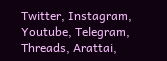Twitter, Instagram, Youtube, Telegram, Threads, Arattai,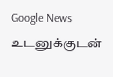Google News
உடனுக்குடன்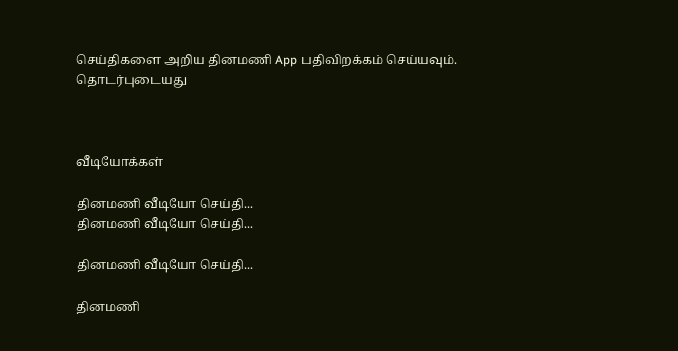செய்திகளை அறிய தினமணி App பதிவிறக்கம் செய்யவும்.
தொடர்புடையது



வீடியோக்கள்

தினமணி வீடியோ செய்தி...
தினமணி வீடியோ செய்தி...

தினமணி வீடியோ செய்தி...

தினமணி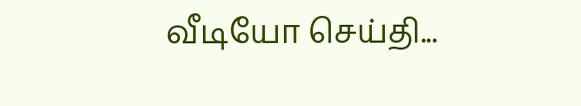வீடியோ செய்தி...